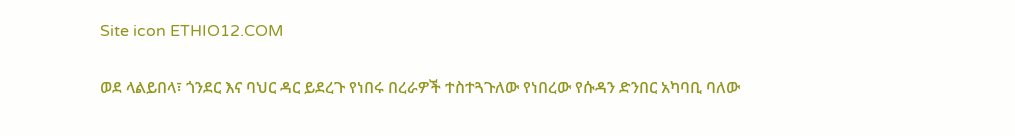Site icon ETHIO12.COM

ወደ ላልይበላ፣ ጎንደር እና ባህር ዳር ይደረጉ የነበሩ በረራዎች ተስተጓጉለው የነበረው የሱዳን ድንበር አካባቢ ባለው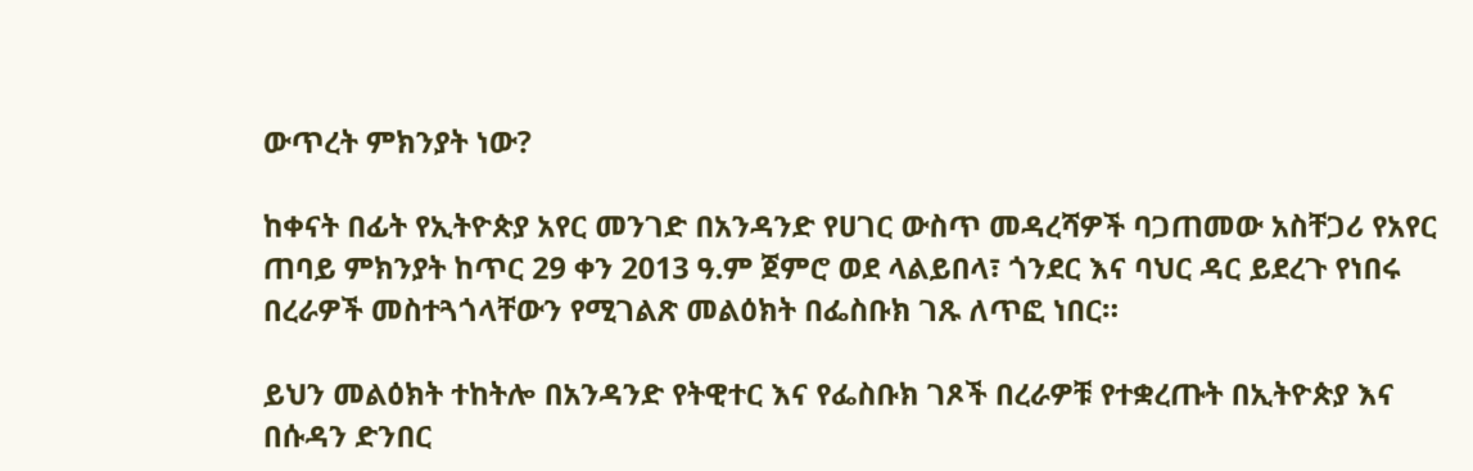ውጥረት ምክንያት ነው?

ከቀናት በፊት የኢትዮጵያ አየር መንገድ በአንዳንድ የሀገር ውስጥ መዳረሻዎች ባጋጠመው አስቸጋሪ የአየር ጠባይ ምክንያት ከጥር 29 ቀን 2013 ዓ.ም ጀምሮ ወደ ላልይበላ፣ ጎንደር እና ባህር ዳር ይደረጉ የነበሩ በረራዎች መስተጓጎላቸውን የሚገልጽ መልዕክት በፌስቡክ ገጹ ለጥፎ ነበር።

ይህን መልዕክት ተከትሎ በአንዳንድ የትዊተር እና የፌስቡክ ገጾች በረራዎቹ የተቋረጡት በኢትዮጵያ እና በሱዳን ድንበር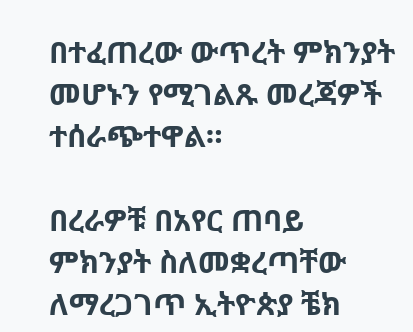በተፈጠረው ውጥረት ምክንያት መሆኑን የሚገልጹ መረጃዎች ተሰራጭተዋል።

በረራዎቹ በአየር ጠባይ ምክንያት ስለመቋረጣቸው ለማረጋገጥ ኢትዮጵያ ቼክ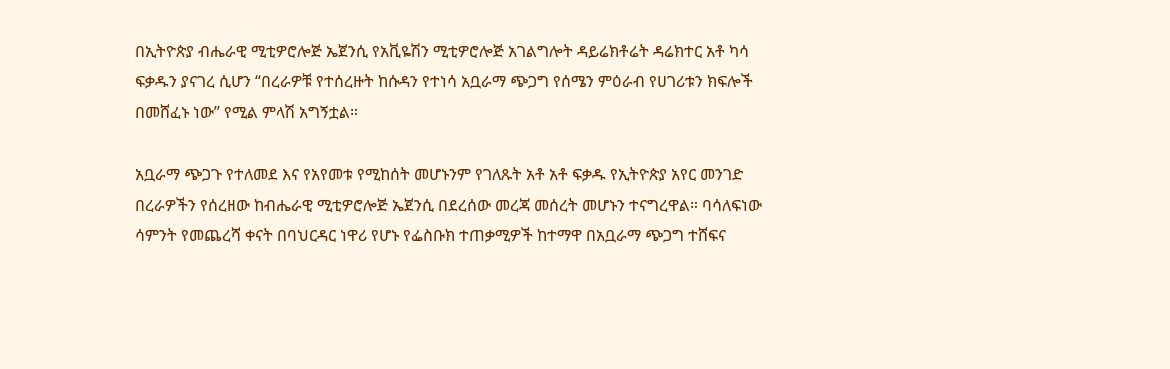በኢትዮጵያ ብሔራዊ ሚቲዎሮሎጅ ኤጀንሲ የአቪዬሽን ሚቲዎሮሎጅ አገልግሎት ዳይሬክቶሬት ዳሬክተር አቶ ካሳ ፍቃዱን ያናገረ ሲሆን “በረራዎቹ የተሰረዙት ከሱዳን የተነሳ አቧራማ ጭጋግ የሰሜን ምዕራብ የሀገሪቱን ክፍሎች በመሸፈኑ ነው” የሚል ምላሽ አግኝቷል።

አቧራማ ጭጋጉ የተለመደ እና የአየመቱ የሚከሰት መሆኑንም የገለጹት አቶ አቶ ፍቃዱ የኢትዮጵያ አየር መንገድ በረራዎችን የሰረዘው ከብሔራዊ ሚቲዎሮሎጅ ኤጀንሲ በደረሰው መረጃ መሰረት መሆኑን ተናግረዋል። ባሳለፍነው ሳምንት የመጨረሻ ቀናት በባህርዳር ነዋሪ የሆኑ የፌስቡክ ተጠቃሚዎች ከተማዋ በአቧራማ ጭጋግ ተሸፍና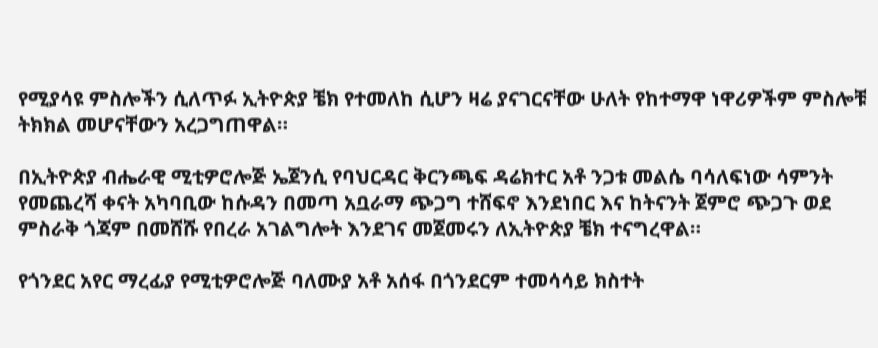የሚያሳዩ ምስሎችን ሲለጥፉ ኢትዮጵያ ቼክ የተመለከ ሲሆን ዛሬ ያናገርናቸው ሁለት የከተማዋ ነዋሪዎችም ምስሎቹ ትክክል መሆናቸውን አረጋግጠዋል።

በኢትዮጵያ ብሔራዊ ሚቲዎሮሎጅ ኤጀንሲ የባህርዳር ቅርንጫፍ ዳሬክተር አቶ ንጋቱ መልሴ ባሳለፍነው ሳምንት የመጨረሻ ቀናት አካባቢው ከሱዳን በመጣ አቧራማ ጭጋግ ተሸፍኖ እንደነበር እና ከትናንት ጀምሮ ጭጋጉ ወደ ምስራቅ ጎጃም በመሸሹ የበረራ አገልግሎት እንደገና መጀመሩን ለኢትዮጵያ ቼክ ተናግረዋል።

የጎንደር አየር ማረፊያ የሚቲዎሮሎጅ ባለሙያ አቶ አሰፋ በጎንደርም ተመሳሳይ ክስተት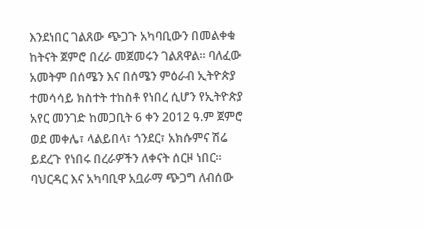እንደነበር ገልጸው ጭጋጉ አካባቢውን በመልቀቁ ከትናት ጀምሮ በረራ መጀመሩን ገልጸዋል። ባለፈው አመትም በሰሜን እና በሰሜን ምዕራብ ኢትዮጵያ ተመሳሳይ ክስተት ተከስቶ የነበረ ሲሆን የኢትዮጵያ አየር መንገድ ከመጋቢት 6 ቀን 2012 ዓ.ም ጀምሮ ወደ መቀሌ፣ ላልይበላ፣ ጎንደር፣ አክሱምና ሽሬ ይደረጉ የነበሩ በረራዎችን ለቀናት ሰርዞ ነበር። ባህርዳር እና አካባቢዋ አቧራማ ጭጋግ ለብሰው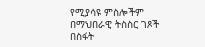የሚያሳዩ ምስሎችም በማህበራዊ ትስስር ገጾች በስፋት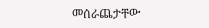መሰራጨታቸው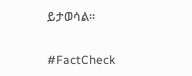ይታወሳል።

#FactCheck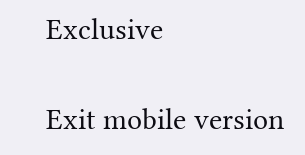Exclusive

Exit mobile version